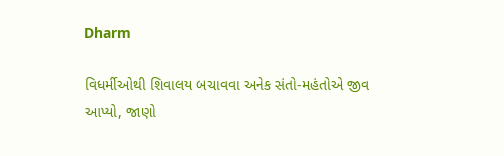Dharm

વિધર્મીઓથી શિવાલય બચાવવા અનેક સંતો-મહંતોએ જીવ આપ્યો, જાણો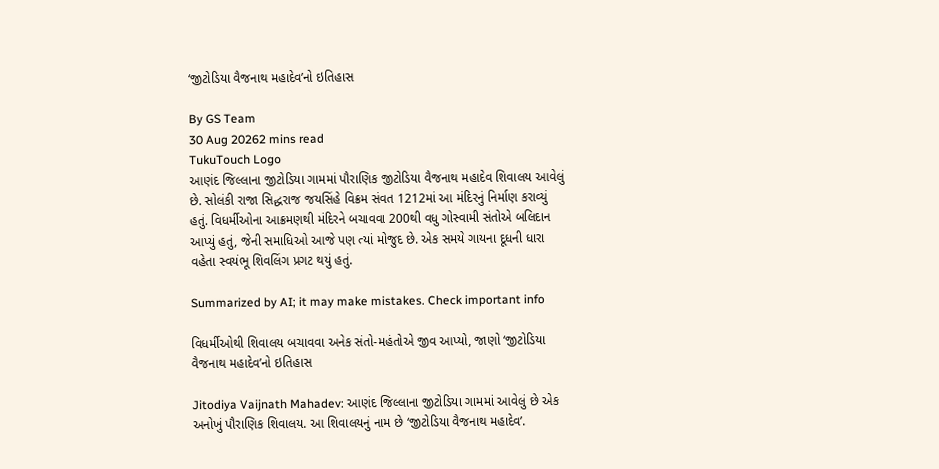‘જીટોડિયા વૈજનાથ મહાદેવ’નો ઇતિહાસ

By GS Team
30 Aug 20262 mins read
TukuTouch Logo
આણંદ જિલ્લાના જીટોડિયા ગામમાં પૌરાણિક જીટોડિયા વૈજનાથ મહાદેવ શિવાલય આવેલું છે. સોલંકી રાજા સિદ્ધરાજ જયસિંહે વિક્રમ સંવત 1212માં આ મંદિરનું નિર્માણ કરાવ્યું હતું. વિધર્મીઓના આક્રમણથી મંદિરને બચાવવા 200થી વધુ ગોસ્વામી સંતોએ બલિદાન આપ્યું હતું, જેની સમાધિઓ આજે પણ ત્યાં મોજુદ છે. એક સમયે ગાયના દૂધની ધારા વહેતા સ્વયંભૂ શિવલિંગ પ્રગટ થયું હતું.

Summarized by AI; it may make mistakes. Check important info

વિધર્મીઓથી શિવાલય બચાવવા અનેક સંતો-મહંતોએ જીવ આપ્યો, જાણો ‘જીટોડિયા વૈજનાથ મહાદેવ’નો ઇતિહાસ

Jitodiya Vaijnath Mahadev: આણંદ જિલ્લાના જીટોડિયા ગામમાં આવેલું છે એક અનોખું પૌરાણિક શિવાલય. આ શિવાલયનું નામ છે ‘જીટોડિયા વૈજનાથ મહાદેવ’.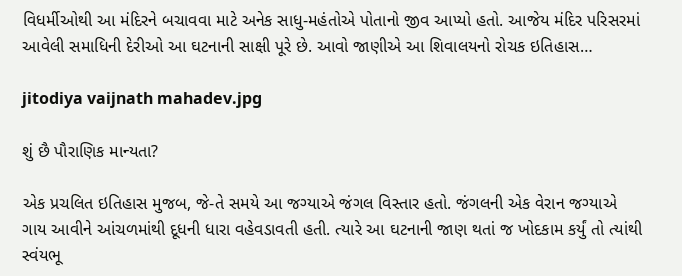વિધર્મીઓથી આ મંદિરને બચાવવા માટે અનેક સાધુ-મહંતોએ પોતાનો જીવ આપ્યો હતો. આજેય મંદિર પરિસરમાં આવેલી સમાધિની દેરીઓ આ ઘટનાની સાક્ષી પૂરે છે. આવો જાણીએ આ શિવાલયનો રોચક ઇતિહાસ…

jitodiya vaijnath mahadev.jpg

શું છૈ પૌરાણિક માન્યતા?

એક પ્રચલિત ઇતિહાસ મુજબ, જે-તે સમયે આ જગ્યાએ જંગલ વિસ્તાર હતો. જંગલની એક વેરાન જગ્યાએ ગાય આવીને આંચળમાંથી દૂધની ધારા વહેવડાવતી હતી. ત્યારે આ ઘટનાની જાણ થતાં જ ખોદકામ કર્યું તો ત્યાંથી સ્વંયભૂ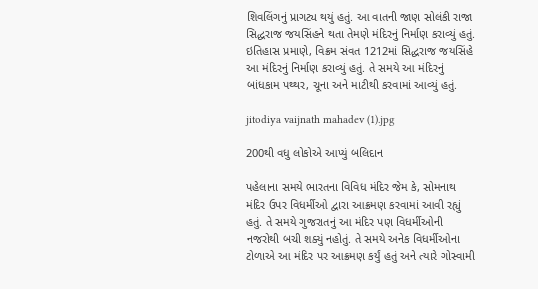શિવલિંગનું પ્રાગટ્ય થયું હતું. આ વાતની જાણ સોલંકી રાજા સિદ્ધરાજ જયસિંહને થતા તેમણે મંદિરનું નિર્માણ કરાવ્યું હતું. ઇતિહાસ પ્રમાણે, વિક્રમ સંવત 1212માં સિદ્ધરાજ જયસિંહે આ મંદિરનું નિર્માણ કરાવ્યું હતું. તે સમયે આ મંદિરનું બાંધકામ પથ્થર, ચૂના અને માટીથી કરવામાં આવ્યું હતું.

jitodiya vaijnath mahadev (1).jpg

200થી વધુ લોકોએ આપ્યું બલિદાન

પહેલાના સમયે ભારતના વિવિધ મંદિર જેમ કે, સોમનાથ મંદિર ઉપર વિધર્મીઓ દ્વારા આક્રમણ કરવામાં આવી રહ્યું હતું. તે સમયે ગુજરાતનું આ મંદિર પણ વિધર્મીઓની નજરોથી બચી શક્યું નહોતું. તે સમયે અનેક વિધર્મીઓના ટોળાએ આ મંદિર પર આક્રમણ કર્યું હતું અને ત્યારે ગોસ્વામી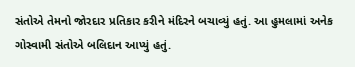સંતોએ તેમનો જોરદાર પ્રતિકાર કરીને મંદિરને બચાવ્યું હતું. આ હુમલામાં અનેક ગોસ્વામી સંતોએ બલિદાન આપ્યું હતું.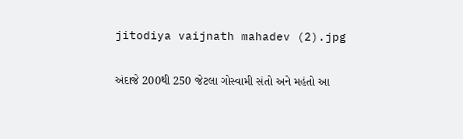jitodiya vaijnath mahadev (2).jpg

અંદાજે 200થી 250 જેટલા ગોસ્વામી સંતો અને મહંતો આ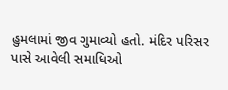હુમલામાં જીવ ગુમાવ્યો હતો. મંદિર પરિસર પાસે આવેલી સમાધિઓ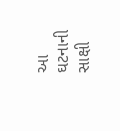આ ઘટનાની સાક્ષી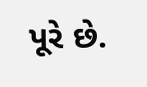પૂરે છે.